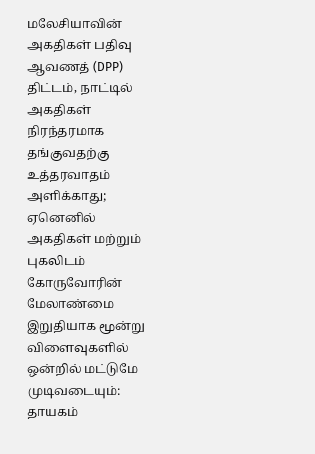மலேசியாவின் அகதிகள் பதிவு ஆவணத் (DPP) திட்டம், நாட்டில் அகதிகள் நிரந்தரமாக தங்குவதற்கு உத்தரவாதம் அளிக்காது; ஏனெனில் அகதிகள் மற்றும் புகலிடம் கோருவோரின் மேலாண்மை இறுதியாக மூன்று விளைவுகளில் ஒன்றில் மட்டுமே முடிவடையும்: தாயகம்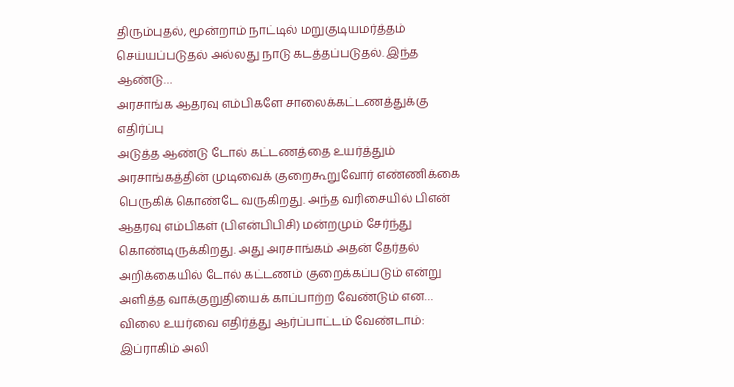திரும்புதல், மூன்றாம் நாட்டில் மறுகுடியமர்த்தம் செய்யப்படுதல் அல்லது நாடு கடத்தப்படுதல். இந்த ஆண்டு…
அரசாங்க ஆதரவு எம்பிகளே சாலைக்கட்டணத்துக்கு எதிர்ப்பு
அடுத்த ஆண்டு டோல் கட்டணத்தை உயர்த்தும் அரசாங்கத்தின் முடிவைக் குறைகூறுவோர் எண்ணிக்கை பெருகிக் கொண்டே வருகிறது. அந்த வரிசையில் பிஎன் ஆதரவு எம்பிகள் (பிஎன்பிபிசி) மன்றமும் சேர்ந்து கொண்டிருக்கிறது. அது அரசாங்கம் அதன் தேர்தல் அறிக்கையில் டோல் கட்டணம் குறைக்கப்படும் என்று அளித்த வாக்குறுதியைக் காப்பாற்ற வேண்டும் என…
விலை உயர்வை எதிர்த்து ஆர்ப்பாட்டம் வேண்டாம்: இப்ராகிம் அலி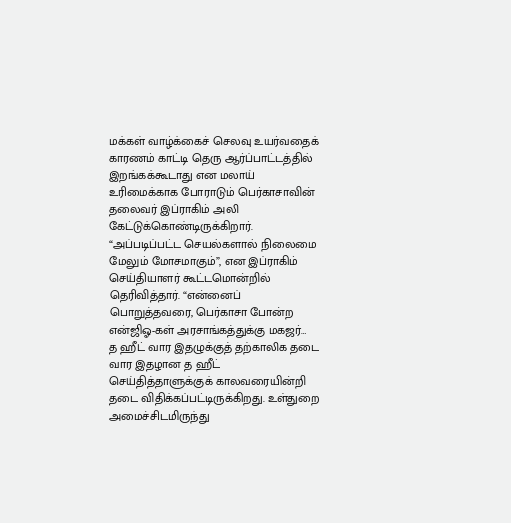மக்கள் வாழ்க்கைச் செலவு உயர்வதைக் காரணம் காட்டி தெரு ஆர்ப்பாட்டத்தில் இறங்கக்கூடாது என மலாய் உரிமைக்காக போராடும் பெர்காசாவின் தலைவர் இப்ராகிம் அலி கேட்டுக்கொண்டிருக்கிறார். “அப்படிப்பட்ட செயல்களால் நிலைமை மேலும் மோசமாகும்”, என இப்ராகிம் செய்தியாளர் கூட்டமொன்றில் தெரிவித்தார். “என்னைப் பொறுத்தவரை, பெர்காசா போன்ற என்ஜிஓ-கள் அரசாங்கத்துக்கு மகஜர்…
த ஹீட் வார இதழுக்குத் தற்காலிக தடை
வார இதழான த ஹீட் செய்தித்தாளுக்குக் காலவரையின்றி தடை விதிக்கப்பட்டிருக்கிறது. உள்துறை அமைச்சிடமிருந்து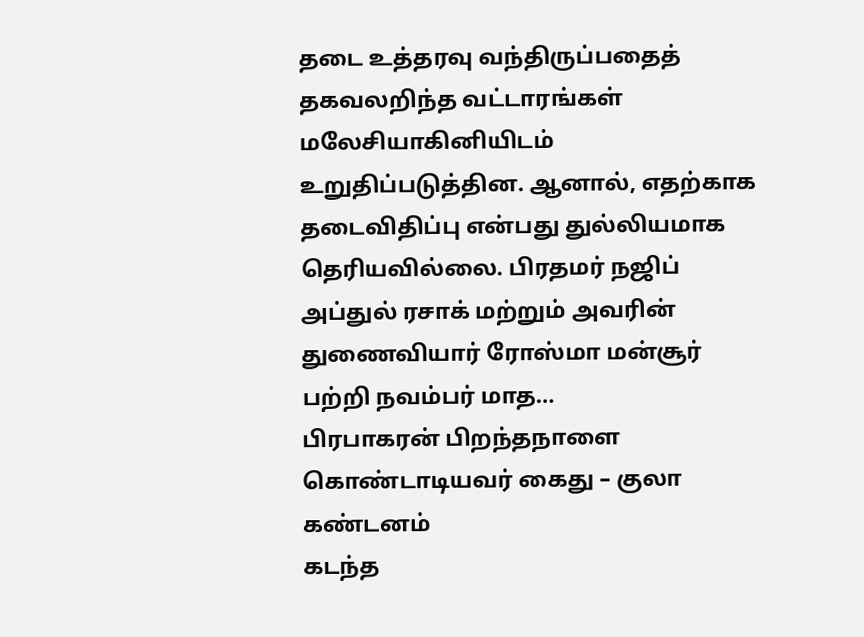தடை உத்தரவு வந்திருப்பதைத் தகவலறிந்த வட்டாரங்கள் மலேசியாகினியிடம் உறுதிப்படுத்தின. ஆனால், எதற்காக தடைவிதிப்பு என்பது துல்லியமாக தெரியவில்லை. பிரதமர் நஜிப் அப்துல் ரசாக் மற்றும் அவரின் துணைவியார் ரோஸ்மா மன்சூர் பற்றி நவம்பர் மாத…
பிரபாகரன் பிறந்தநாளை கொண்டாடியவர் கைது – குலா கண்டனம்
கடந்த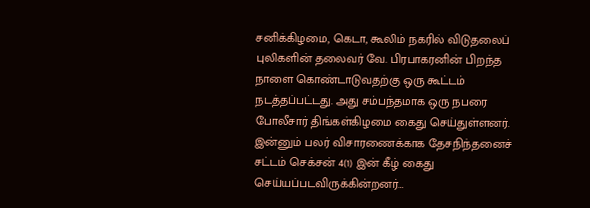சனிக்கிழமை, கெடா, கூலிம் நகரில் விடுதலைப் புலிகளின் தலைவர் வே. பிரபாகரனின் பிறந்த நாளை கொண்டாடுவதற்கு ஒரு கூட்டம் நடத்தப்பட்டது. அது சம்பந்தமாக ஒரு நபரை போலீசார் திங்கள்கிழமை கைது செய்துள்ளனர். இன்னும் பலர் விசாரணைக்காக தேசநிந்தனைச் சட்டம் செக்சன் 4(1) இன் கீழ் கைது செய்யப்படவிருக்கின்றனர்…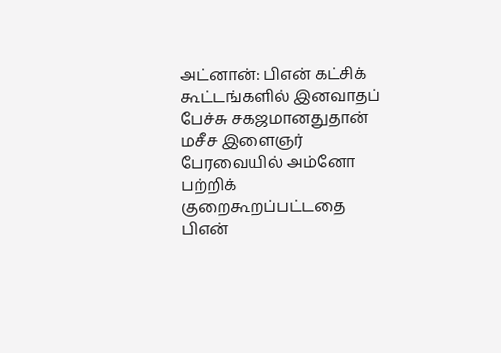அட்னான்: பிஎன் கட்சிக் கூட்டங்களில் இனவாதப் பேச்சு சகஜமானதுதான்
மசீச இளைஞர் பேரவையில் அம்னோ பற்றிக் குறைகூறப்பட்டதை பிஎன்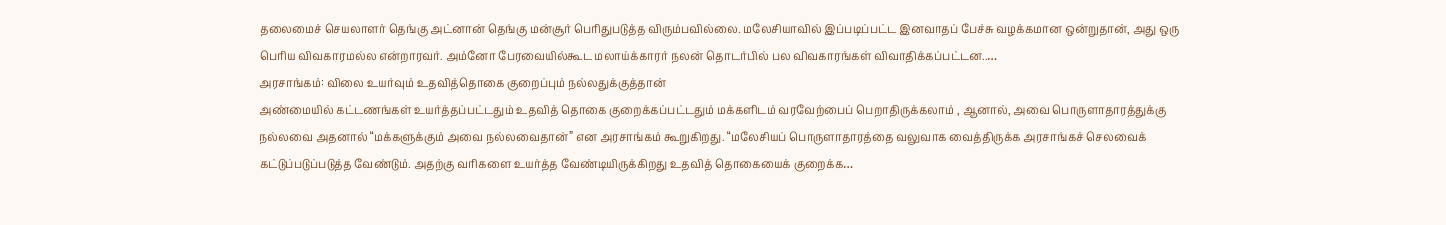தலைமைச் செயலாளர் தெங்கு அட்னான் தெங்கு மன்சூர் பெரிதுபடுத்த விரும்பவில்லை. மலேசியாவில் இப்படிப்பட்ட இனவாதப் பேச்சு வழக்கமான ஒன்றுதான், அது ஒரு பெரிய விவகாரமல்ல என்றாரவர். அம்னோ பேரவையில்கூட மலாய்க்காரர் நலன் தொடர்பில் பல விவகாரங்கள் விவாதிக்கப்பட்டன..…
அரசாங்கம்: விலை உயர்வும் உதவித்தொகை குறைப்பும் நல்லதுக்குத்தான்
அண்மையில் கட்டணங்கள் உயர்த்தப்பட்டதும் உதவித் தொகை குறைக்கப்பட்டதும் மக்களிடம் வரவேற்பைப் பெறாதிருக்கலாம் , ஆனால், அவை பொருளாதாரத்துக்கு நல்லவை அதனால் “மக்களுக்கும் அவை நல்லவைதான்” என அரசாங்கம் கூறுகிறது. “மலேசியப் பொருளாதாரத்தை வலுவாக வைத்திருக்க அரசாங்கச் செலவைக் கட்டுப்படுப்படுத்த வேண்டும். அதற்கு வரிகளை உயர்த்த வேண்டியிருக்கிறது உதவித் தொகையைக் குறைக்க…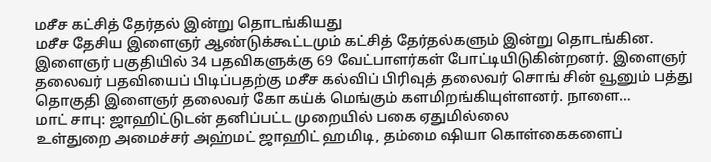மசீச கட்சித் தேர்தல் இன்று தொடங்கியது
மசீச தேசிய இளைஞர் ஆண்டுக்கூட்டமும் கட்சித் தேர்தல்களும் இன்று தொடங்கின. இளைஞர் பகுதியில் 34 பதவிகளுக்கு 69 வேட்பாளர்கள் போட்டியிடுகின்றனர். இளைஞர் தலைவர் பதவியைப் பிடிப்பதற்கு மசீச கல்விப் பிரிவுத் தலைவர் சொங் சின் வூனும் பத்து தொகுதி இளைஞர் தலைவர் கோ கய்க் மெங்கும் களமிறங்கியுள்ளனர். நாளை…
மாட் சாபு: ஜாஹிட்டுடன் தனிப்பட்ட முறையில் பகை ஏதுமில்லை
உள்துறை அமைச்சர் அஹ்மட் ஜாஹிட் ஹமிடி, தம்மை ஷியா கொள்கைகளைப்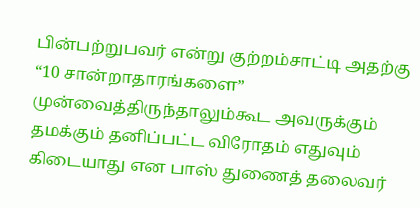பின்பற்றுபவர் என்று குற்றம்சாட்டி அதற்கு “10 சான்றாதாரங்களை” முன்வைத்திருந்தாலும்கூட அவருக்கும் தமக்கும் தனிப்பட்ட விரோதம் எதுவும் கிடையாது என பாஸ் துணைத் தலைவர்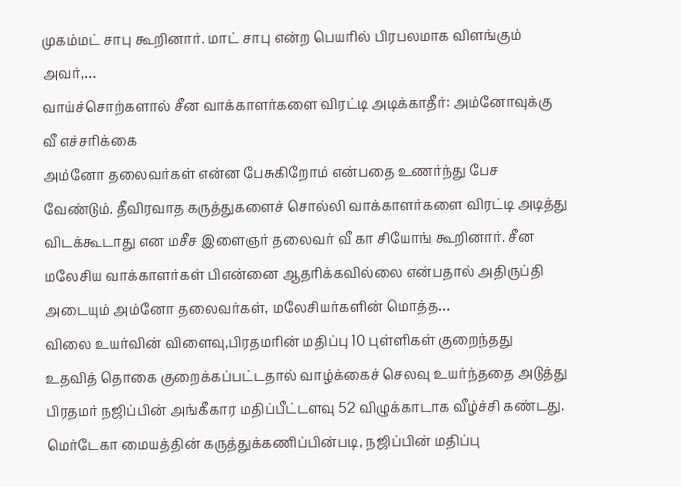முகம்மட் சாபு கூறினார். மாட் சாபு என்ற பெயரில் பிரபலமாக விளங்கும் அவர்,…
வாய்ச்சொற்களால் சீன வாக்காளர்களை விரட்டி அடிக்காதீர்: அம்னோவுக்கு வீ எச்சரிக்கை
அம்னோ தலைவர்கள் என்ன பேசுகிறோம் என்பதை உணர்ந்து பேச வேண்டும். தீவிரவாத கருத்துகளைச் சொல்லி வாக்காளர்களை விரட்டி அடித்து விடக்கூடாது என மசீச இளைஞர் தலைவர் வீ கா சியோங் கூறினார். சீன மலேசிய வாக்காளர்கள் பிஎன்னை ஆதரிக்கவில்லை என்பதால் அதிருப்தி அடையும் அம்னோ தலைவர்கள், மலேசியர்களின் மொத்த…
விலை உயர்வின் விளைவு,பிரதமரின் மதிப்பு 10 புள்ளிகள் குறைந்தது
உதவித் தொகை குறைக்கப்பட்டதால் வாழ்க்கைச் செலவு உயர்ந்ததை அடுத்து பிரதமர் நஜிப்பின் அங்கீகார மதிப்பீட்டளவு 52 விழுக்காடாக வீழ்ச்சி கண்டது. மெர்டேகா மையத்தின் கருத்துக்கணிப்பின்படி, நஜிப்பின் மதிப்பு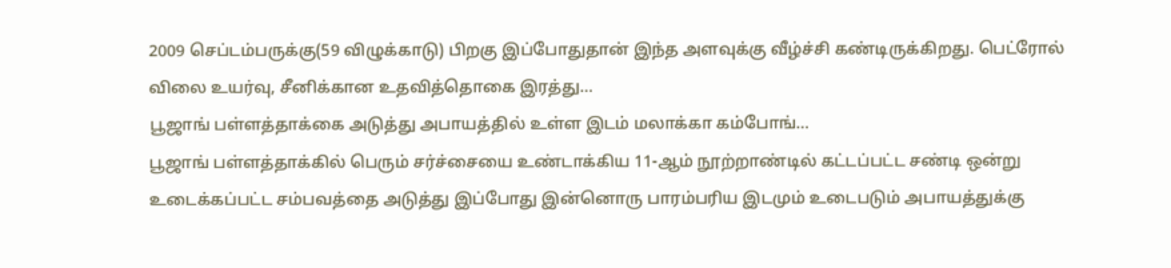2009 செப்டம்பருக்கு(59 விழுக்காடு) பிறகு இப்போதுதான் இந்த அளவுக்கு வீழ்ச்சி கண்டிருக்கிறது. பெட்ரோல் விலை உயர்வு, சீனிக்கான உதவித்தொகை இரத்து…
பூஜாங் பள்ளத்தாக்கை அடுத்து அபாயத்தில் உள்ள இடம் மலாக்கா கம்போங்…
பூஜாங் பள்ளத்தாக்கில் பெரும் சர்ச்சையை உண்டாக்கிய 11-ஆம் நூற்றாண்டில் கட்டப்பட்ட சண்டி ஒன்று உடைக்கப்பட்ட சம்பவத்தை அடுத்து இப்போது இன்னொரு பாரம்பரிய இடமும் உடைபடும் அபாயத்துக்கு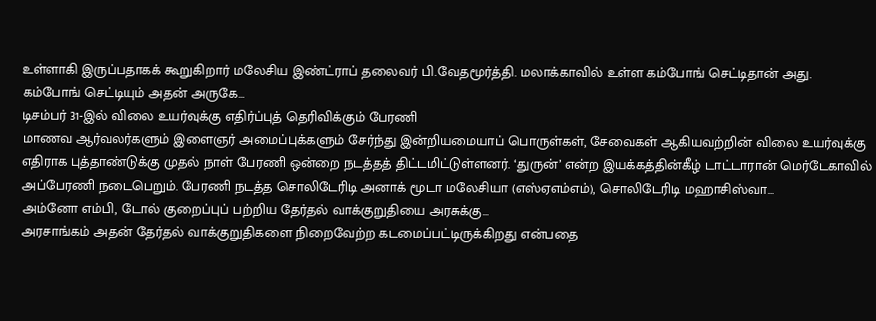உள்ளாகி இருப்பதாகக் கூறுகிறார் மலேசிய இண்ட்ராப் தலைவர் பி.வேதமூர்த்தி. மலாக்காவில் உள்ள கம்போங் செட்டிதான் அது. கம்போங் செட்டியும் அதன் அருகே…
டிசம்பர் 31-இல் விலை உயர்வுக்கு எதிர்ப்புத் தெரிவிக்கும் பேரணி
மாணவ ஆர்வலர்களும் இளைஞர் அமைப்புக்களும் சேர்ந்து இன்றியமையாப் பொருள்கள், சேவைகள் ஆகியவற்றின் விலை உயர்வுக்கு எதிராக புத்தாண்டுக்கு முதல் நாள் பேரணி ஒன்றை நடத்தத் திட்டமிட்டுள்ளனர். ‘துருன்’ என்ற இயக்கத்தின்கீழ் டாட்டாரான் மெர்டேகாவில் அப்பேரணி நடைபெறும். பேரணி நடத்த சொலிடேரிடி அனாக் மூடா மலேசியா (எஸ்ஏஎம்எம்), சொலிடேரிடி மஹாசிஸ்வா…
அம்னோ எம்பி, டோல் குறைப்புப் பற்றிய தேர்தல் வாக்குறுதியை அரசுக்கு…
அரசாங்கம் அதன் தேர்தல் வாக்குறுதிகளை நிறைவேற்ற கடமைப்பட்டிருக்கிறது என்பதை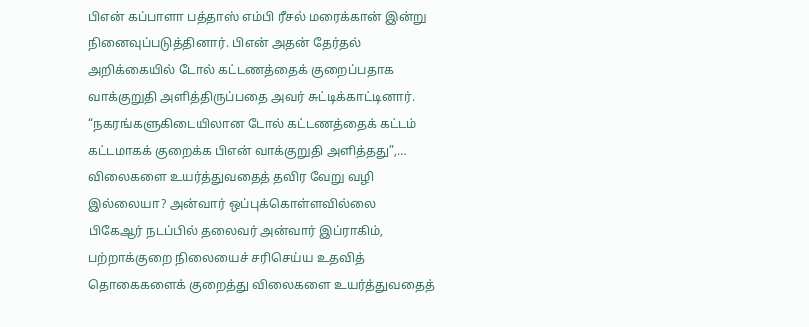பிஎன் கப்பாளா பத்தாஸ் எம்பி ரீசல் மரைக்கான் இன்று நினைவுப்படுத்தினார். பிஎன் அதன் தேர்தல் அறிக்கையில் டோல் கட்டணத்தைக் குறைப்பதாக வாக்குறுதி அளித்திருப்பதை அவர் சுட்டிக்காட்டினார். “நகரங்களுகிடையிலான டோல் கட்டணத்தைக் கட்டம் கட்டமாகக் குறைக்க பிஎன் வாக்குறுதி அளித்தது”,…
விலைகளை உயர்த்துவதைத் தவிர வேறு வழி இல்லையா? அன்வார் ஒப்புக்கொள்ளவில்லை
பிகேஆர் நடப்பில் தலைவர் அன்வார் இப்ராகிம், பற்றாக்குறை நிலையைச் சரிசெய்ய உதவித் தொகைகளைக் குறைத்து விலைகளை உயர்த்துவதைத்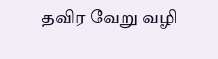தவிர வேறு வழி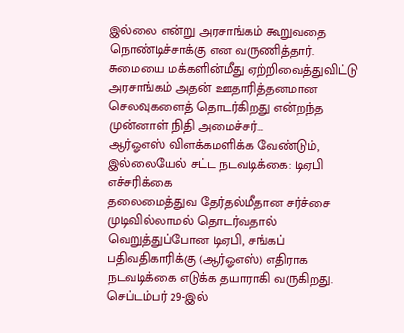இல்லை என்று அரசாங்கம் கூறுவதை நொண்டிச்சாக்கு என வருணித்தார். சுமையை மக்களின்மீது ஏற்றிவைத்துவிட்டு அரசாங்கம் அதன் ஊதாரித்தனமான செலவுகளைத் தொடர்கிறது என்றந்த முன்னாள் நிதி அமைச்சர்…
ஆர்ஓஎஸ் விளக்கமளிக்க வேண்டும், இல்லையேல் சட்ட நடவடிக்கை: டிஏபி எச்சரிக்கை
தலைமைத்துவ தேர்தல்மீதான சர்ச்சை முடிவில்லாமல் தொடர்வதால் வெறுத்துப்போன டிஏபி, சங்கப் பதிவதிகாரிக்கு (ஆர்ஓஎஸ்) எதிராக நடவடிக்கை எடுக்க தயாராகி வருகிறது. செப்டம்பர் 29-இல்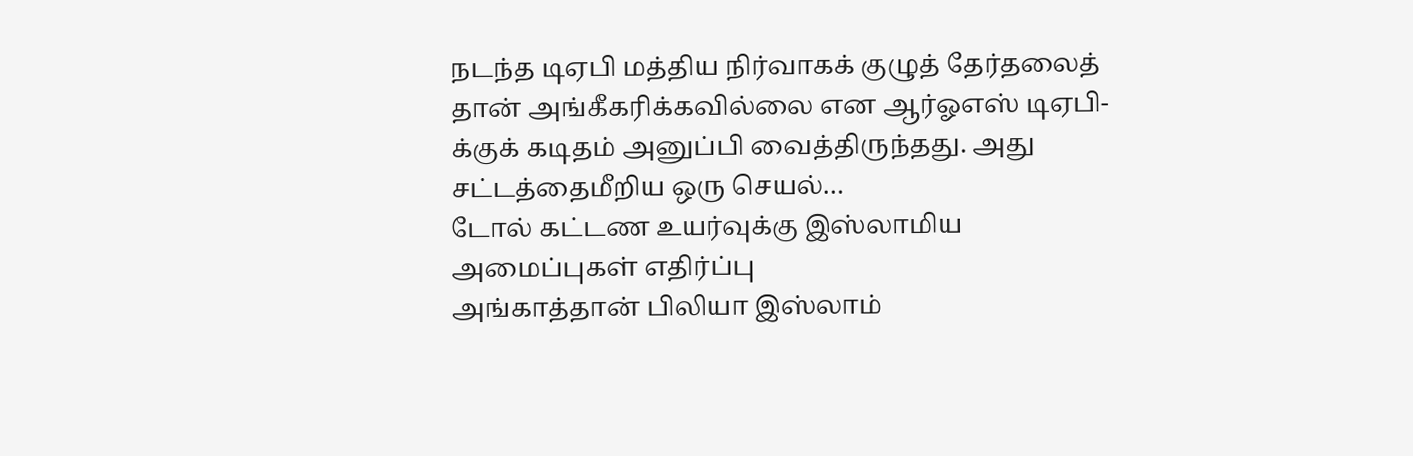நடந்த டிஏபி மத்திய நிர்வாகக் குழுத் தேர்தலைத் தான் அங்கீகரிக்கவில்லை என ஆர்ஓஎஸ் டிஏபி-க்குக் கடிதம் அனுப்பி வைத்திருந்தது. அது சட்டத்தைமீறிய ஒரு செயல்…
டோல் கட்டண உயர்வுக்கு இஸ்லாமிய அமைப்புகள் எதிர்ப்பு
அங்காத்தான் பிலியா இஸ்லாம்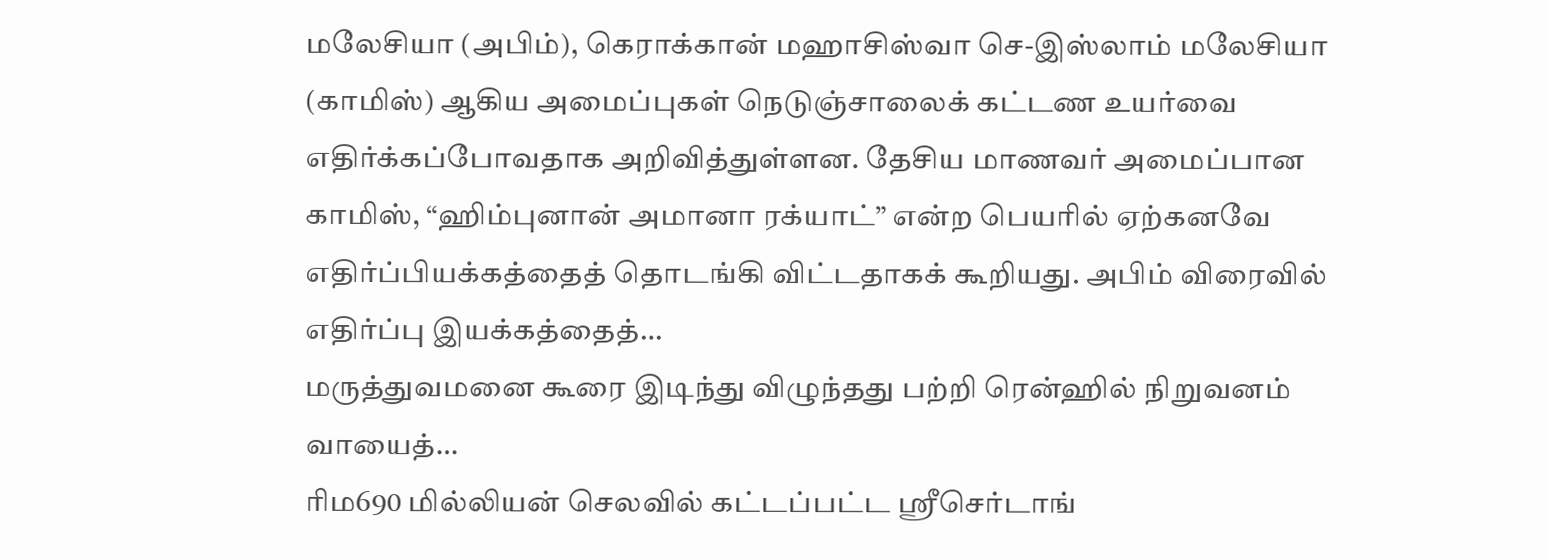மலேசியா (அபிம்), கெராக்கான் மஹாசிஸ்வா செ-இஸ்லாம் மலேசியா (காமிஸ்) ஆகிய அமைப்புகள் நெடுஞ்சாலைக் கட்டண உயர்வை எதிர்க்கப்போவதாக அறிவித்துள்ளன. தேசிய மாணவர் அமைப்பான காமிஸ், “ஹிம்புனான் அமானா ரக்யாட்” என்ற பெயரில் ஏற்கனவே எதிர்ப்பியக்கத்தைத் தொடங்கி விட்டதாகக் கூறியது. அபிம் விரைவில் எதிர்ப்பு இயக்கத்தைத்…
மருத்துவமனை கூரை இடிந்து விழுந்தது பற்றி ரென்ஹில் நிறுவனம் வாயைத்…
ரிம690 மில்லியன் செலவில் கட்டப்பட்ட ஸ்ரீசெர்டாங்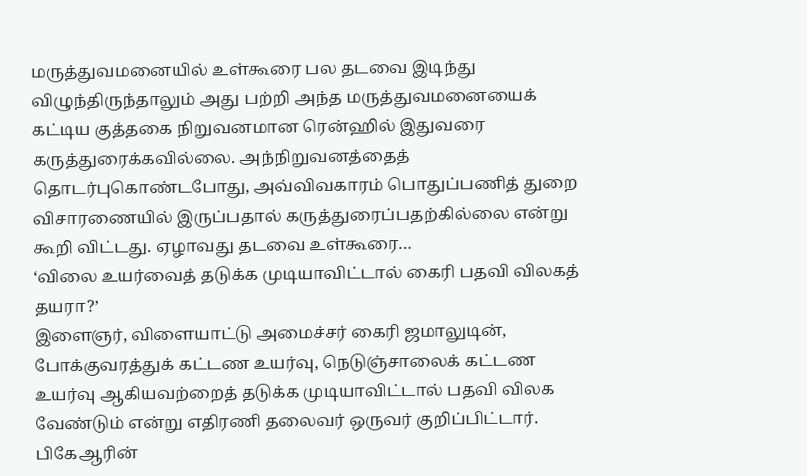மருத்துவமனையில் உள்கூரை பல தடவை இடிந்து விழுந்திருந்தாலும் அது பற்றி அந்த மருத்துவமனையைக் கட்டிய குத்தகை நிறுவனமான ரென்ஹில் இதுவரை கருத்துரைக்கவில்லை. அந்நிறுவனத்தைத் தொடர்புகொண்டபோது, அவ்விவகாரம் பொதுப்பணித் துறை விசாரணையில் இருப்பதால் கருத்துரைப்பதற்கில்லை என்று கூறி விட்டது. ஏழாவது தடவை உள்கூரை…
‘விலை உயர்வைத் தடுக்க முடியாவிட்டால் கைரி பதவி விலகத் தயரா?’
இளைஞர், விளையாட்டு அமைச்சர் கைரி ஜமாலுடின், போக்குவரத்துக் கட்டண உயர்வு, நெடுஞ்சாலைக் கட்டண உயர்வு ஆகியவற்றைத் தடுக்க முடியாவிட்டால் பதவி விலக வேண்டும் என்று எதிரணி தலைவர் ஒருவர் குறிப்பிட்டார். பிகேஆரின்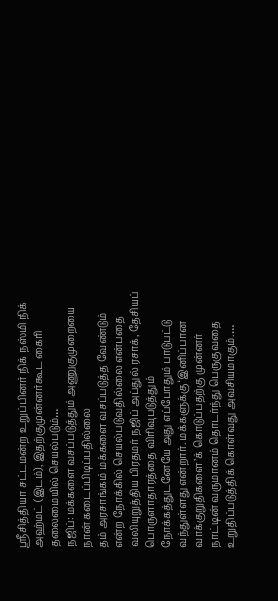ஸ்ரீசித்தியா சட்டமன்ற உறுப்பினர் நிக் நஸ்மி நிக் அஹ்மட் (இடம்), இதற்குமுன்னர்கூட கைரி தலைமையில் செயல்படும்…
நஜிப்: மக்களை வசப்படுத்தும் அணுகுமுறையை நான் கடைப்பிடிப்பதில்லை
தம் அரசாங்கம் மக்களை வசப்படுத்த வேண்டும் என்ற நோக்கில் செயல்படுவதில்லை என்பதை வலியுறுத்திய பிரதமர் நஜிப் அப்துல் ரசாக், தேசியப் பொருளாதாரத்தை விரிவுபடுத்தும் நோக்கத்துடனேயே அது எப்போதும் பாடுபட்டு வந்துள்ளது என்றார். மக்களுக்கு ‘இனிப்பான வாக்குறுதிகளை’க் கொடுப்பதற்கு முன்னர் நாட்டின் வருமானம் தொடர்ந்து பெருகுவதை உறுதிப்படுத்திக் கொள்வது அவசியமாகும்.…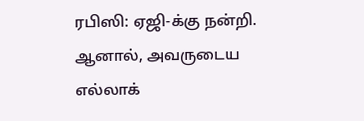ரபிஸி: ஏஜி-க்கு நன்றி. ஆனால், அவருடைய எல்லாக்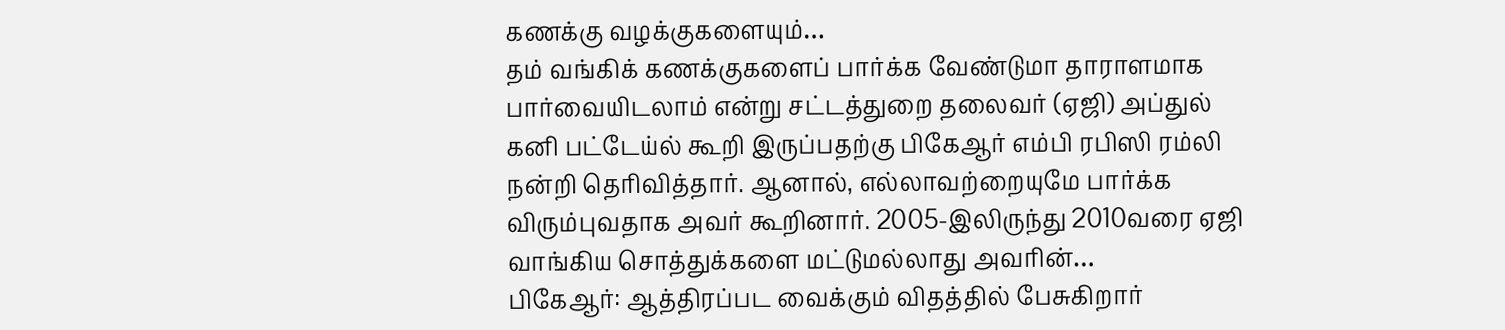கணக்கு வழக்குகளையும்…
தம் வங்கிக் கணக்குகளைப் பார்க்க வேண்டுமா தாராளமாக பார்வையிடலாம் என்று சட்டத்துறை தலைவர் (ஏஜி) அப்துல் கனி பட்டேய்ல் கூறி இருப்பதற்கு பிகேஆர் எம்பி ரபிஸி ரம்லி நன்றி தெரிவித்தார். ஆனால், எல்லாவற்றையுமே பார்க்க விரும்புவதாக அவர் கூறினார். 2005-இலிருந்து 2010வரை ஏஜி வாங்கிய சொத்துக்களை மட்டுமல்லாது அவரின்…
பிகேஆர்: ஆத்திரப்பட வைக்கும் விதத்தில் பேசுகிறார்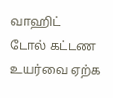வாஹிட்
டோல் கட்டண உயர்வை ஏற்க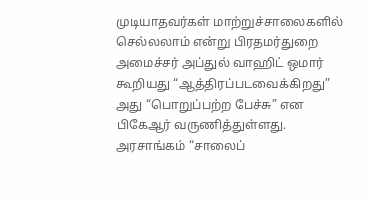முடியாதவர்கள் மாற்றுச்சாலைகளில் செல்லலாம் என்று பிரதமர்துறை அமைச்சர் அப்துல் வாஹிட் ஒமார் கூறியது “ஆத்திரப்படவைக்கிறது” அது “பொறுப்பற்ற பேச்சு” என பிகேஆர் வருணித்துள்ளது. அரசாங்கம் “சாலைப்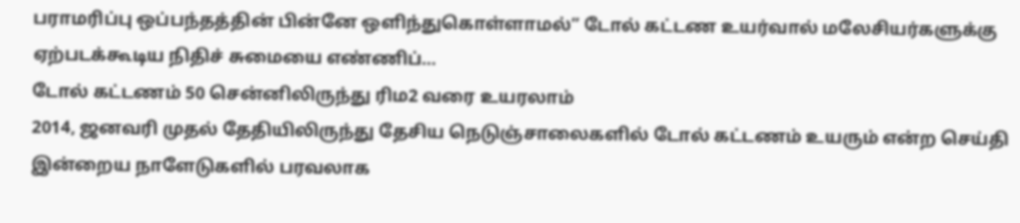பராமரிப்பு ஒப்பந்தத்தின் பின்னே ஒளிந்துகொள்ளாமல்” டோல் கட்டண உயர்வால் மலேசியர்களுக்கு ஏற்படக்கூடிய நிதிச் சுமையை எண்ணிப்…
டோல் கட்டணம் 50 சென்னிலிருந்து ரிம2 வரை உயரலாம்
2014, ஜனவரி முதல் தேதியிலிருந்து தேசிய நெடுஞ்சாலைகளில் டோல் கட்டணம் உயரும் என்ற செய்தி இன்றைய நாளேடுகளில் பரவலாக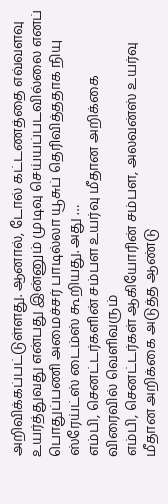அறிவிக்கப்பட்டுள்ளது. ஆனால், டோல் கட்டணத்தை எவ்வளவு உயர்த்துவது என்பது இன்னும் முடிவு செய்யப்படவில்லை எனப் பொதுப்பணி அமைச்சர் பாடில்லா யூசுப் தெரிவித்ததாக நியு ஸ்ரேய்ட்ஸ் டைம்ஸ் கூறியது. அது …
எம்பி, செனட்டர்களின் சம்பள உயர்வு மீதான அறிக்கை விரைவில் வெளிவரும்
எம்பி, செனட்டர்கள் ஆகியோரின் சம்பள, அலவன்ஸ் உயர்வு மீதான அறிக்கை அடுத்த ஆண்டு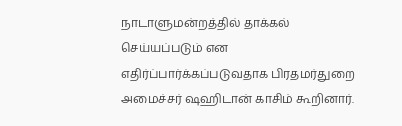நாடாளுமன்றத்தில் தாக்கல் செய்யப்படும் என எதிர்ப்பார்க்கப்படுவதாக பிரதமர்துறை அமைச்சர் ஷஹிடான் காசிம் கூறினார்.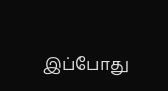இப்போது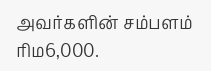அவர்களின் சம்பளம் ரிம6,000.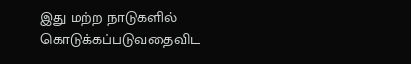இது மற்ற நாடுகளில் கொடுக்கப்படுவதைவிட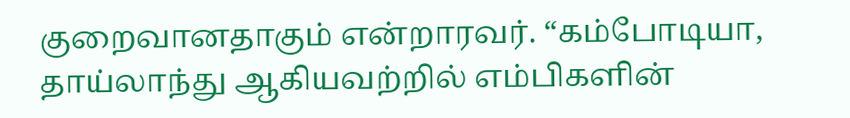குறைவானதாகும் என்றாரவர். “கம்போடியா, தாய்லாந்து ஆகியவற்றில் எம்பிகளின்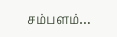சம்பளம்…